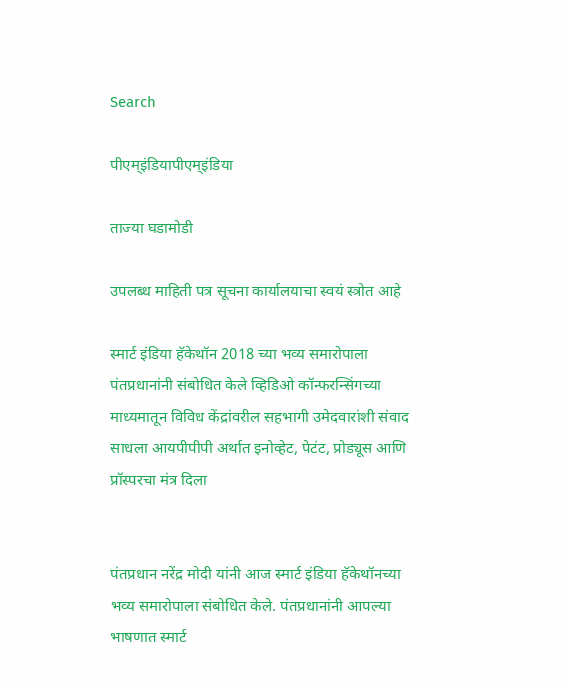Search

पीएम्इंडियापीएम्इंडिया

ताज्या घडामोडी

उपलब्ध माहिती पत्र सूचना कार्यालयाचा स्वयं स्त्रोत आहे

स्मार्ट इंडिया हॅकेथॉन 2018 च्या भव्य समारोपाला पंतप्रधानांनी संबोधित केले व्हिडिओ कॉन्फरन्सिंगच्या माध्यमातून विविध केंद्रांवरील सहभागी उमेदवारांशी संवाद साधला आयपीपीपी अर्थात इनोव्हेट, पेटंट, प्रोड्यूस आणि प्रॉस्परचा मंत्र दिला


पंतप्रधान नरेंद्र मोदी यांनी आज स्मार्ट इंडिया हॅकेथॉनच्या भव्य समारोपाला संबोधित केले. पंतप्रधानांनी आपल्या भाषणात स्मार्ट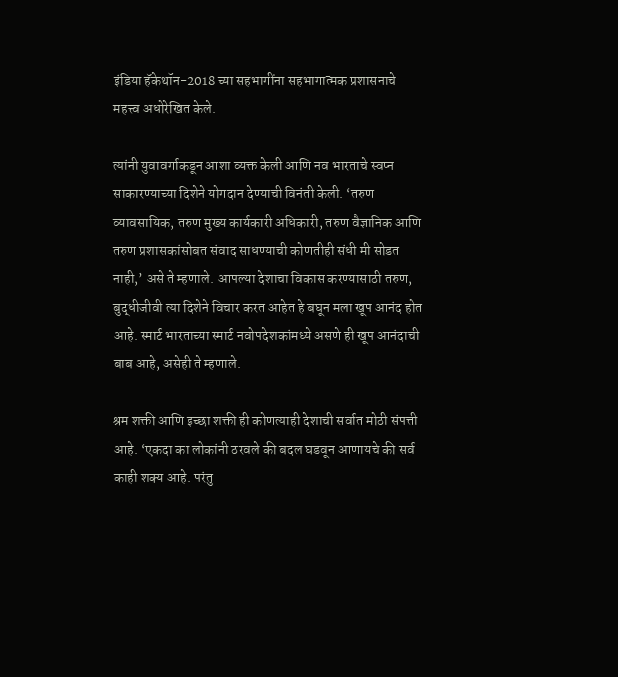इंडिया हॅकेथॉन-2018 च्या सहभागींना सहभागात्मक प्रशासनाचे महत्त्व अधोरेखित केले.

त्यांनी युवावर्गाकडून आशा व्यक्त केली आणि नव भारताचे स्वप्न साकारण्याच्या दिशेने योगदान देण्याची विनंती केली. ‘तरुण व्यावसायिक, तरुण मुख्य कार्यकारी अधिकारी, तरुण वैज्ञानिक आणि तरुण प्रशासकांसोबत संवाद साधण्याची कोणतीही संधी मी सोडत नाही,’ असे ते म्हणाले. आपल्या देशाचा विकास करण्यासाठी तरुण, बुद्धीजीवी त्या दिशेने विचार करत आहेत हे बघून मला खूप आनंद होत आहे. स्मार्ट भारताच्या स्मार्ट नवोपदेशकांमध्ये असणे ही खूप आनंदाची बाब आहे, असेही ते म्हणाले.

श्रम शक्ती आणि इच्छा शक्ती ही कोणत्याही देशाची सर्वात मोठी संपत्ती आहे. ‘एकदा का लोकांनी ठरवले की बदल घडवून आणायचे की सर्व काही शक्य आहे. परंतु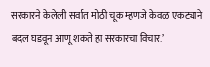सरकारने केलेली सर्वात मोठी चूक म्हणजे केवळ एकट्याने बदल घडवून आणू शकते हा सरकारचा विचार.’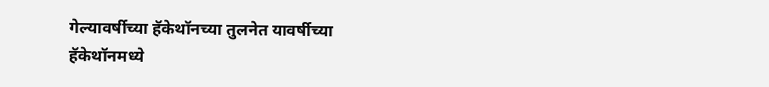गेल्यावर्षीच्या हॅकेथॉनच्या तुलनेत यावर्षीच्या हॅकेथॉनमध्ये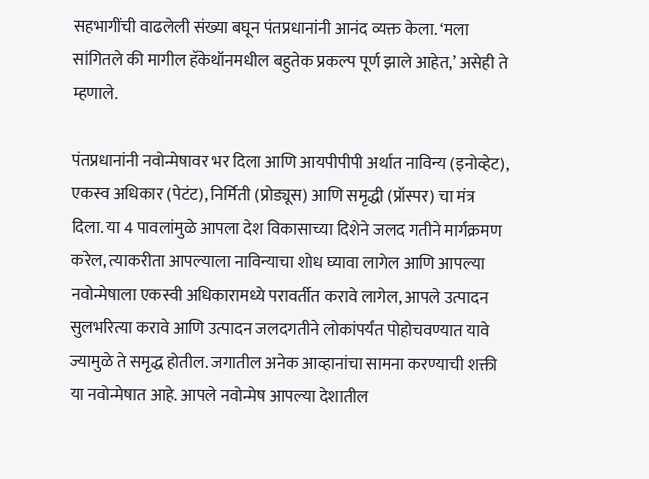सहभागींची वाढलेली संख्या बघून पंतप्रधानांनी आनंद व्यक्त केला. ‘मला सांगितले की मागील हॅकेथॉनमधील बहुतेक प्रकल्प पूर्ण झाले आहेत,’ असेही ते म्हणाले.

पंतप्रधानांनी नवोन्मेषावर भर दिला आणि आयपीपीपी अर्थात नाविन्य (इनोव्हेट), एकस्व अधिकार (पेटंट), निर्मिती (प्रोड्यूस) आणि समृद्धी (प्रॉस्पर) चा मंत्र दिला. या 4 पावलांमुळे आपला देश विकासाच्या दिशेने जलद गतीने मार्गक्रमण करेल, त्याकरीता आपल्याला नाविन्याचा शोध घ्यावा लागेल आणि आपल्या नवोन्मेषाला एकस्वी अधिकारामध्ये परावर्तीत करावे लागेल, आपले उत्पादन सुलभरित्या करावे आणि उत्पादन जलदगतीने लोकांपर्यंत पोहोचवण्यात यावे ज्यामुळे ते समृद्ध होतील. जगातील अनेक आव्हानांचा सामना करण्याची शक्ती या नवोन्मेषात आहे. आपले नवोन्मेष आपल्या देशातील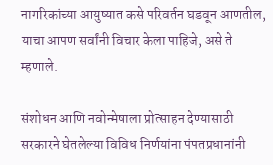नागरिकांच्या आयुष्यात कसे परिवर्तन घडवून आणतील, याचा आपण सर्वांनी विचार केला पाहिजे, असे ते म्हणाले.

संशोधन आणि नवोन्मेषाला प्रोत्साहन देण्यासाठी सरकारने घेतलेल्या विविध निर्णयांना पंपतप्रधानांनी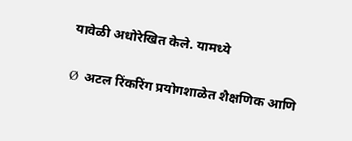यावेळी अधोरेखित केले. यामध्ये

Ø  अटल रिंकरिंग प्रयोगशाळेत शैक्षणिक आणि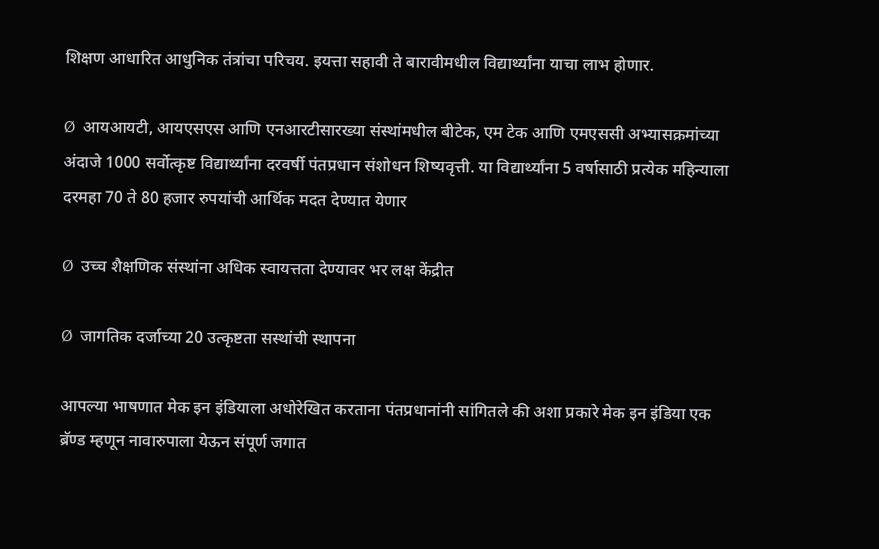शिक्षण आधारित आधुनिक तंत्रांचा परिचय. इयत्ता सहावी ते बारावीमधील विद्यार्थ्यांना याचा लाभ होणार.

Ø  आयआयटी, आयएसएस आणि एनआरटीसारख्या संस्थांमधील बीटेक, एम टेक आणि एमएससी अभ्यासक्रमांच्या अंदाजे 1000 सर्वोत्कृष्ट विद्यार्थ्यांना दरवर्षी पंतप्रधान संशोधन शिष्यवृत्ती. या विद्यार्थ्यांना 5 वर्षासाठी प्रत्येक महिन्याला दरमहा 70 ते 80 हजार रुपयांची आर्थिक मदत देण्यात येणार

Ø  उच्च शैक्षणिक संस्थांना अधिक स्वायत्तता देण्यावर भर लक्ष केंद्रीत

Ø  जागतिक दर्जाच्या 20 उत्‍कृष्टता सस्थांची स्थापना

आपल्या भाषणात मेक इन इंडियाला अधोरेखित करताना पंतप्रधानांनी सांगितले की अशा प्रकारे मेक इन इंडिया एक ब्रॅण्ड म्हणून नावारुपाला येऊन संपूर्ण जगात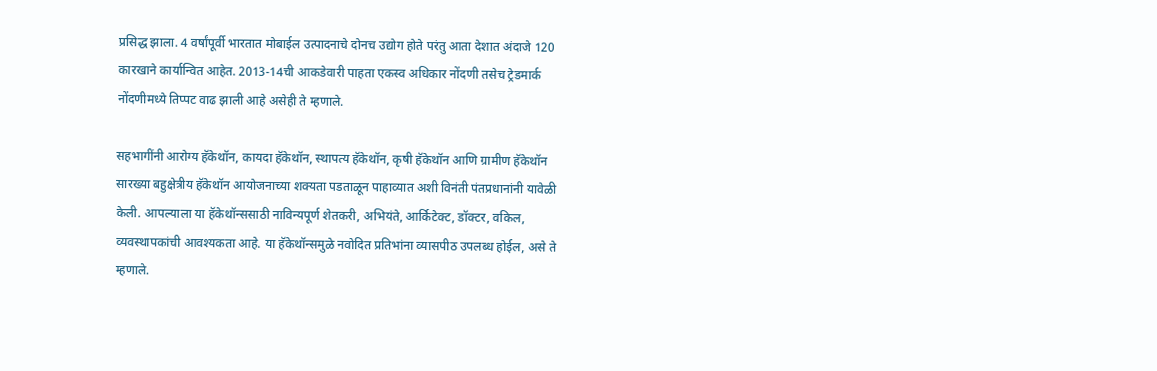प्रसिद्ध झाला. 4 वर्षांपूर्वी भारतात मोबाईल उत्पादनाचे दोनच उद्योग होते परंतु आता देशात अंदाजे 120 कारखाने कार्यान्वित आहेत. 2013-14ची आकडेवारी पाहता एकस्व अधिकार नोंदणी तसेच ट्रेडमार्क नोंदणीमध्ये तिप्पट वाढ झाली आहे असेही ते म्हणाले.

सहभागींनी आरोग्य हॅकेथॉन, कायदा हॅकेथॉन, स्थापत्य हॅकेथॉन, कृषी हॅकेथॉन आणि ग्रामीण हॅकेथॉन सारख्या बहुक्षेत्रीय हॅकेथॉन आयोजनाच्या शक्यता पडताळून पाहाव्यात अशी विनंती पंतप्रधानांनी यावेळी केली. आपल्याला या हॅकेथॉन्ससाठी नाविन्यपूर्ण शेतकरी, अभियंते, आर्किटेक्ट, डॉक्टर, वकिल, व्यवस्थापकांची आवश्यकता आहे. या हॅकेथॉन्समुळे नवोदित प्रतिभांना व्यासपीठ उपलब्ध होईल, असे ते म्हणाले.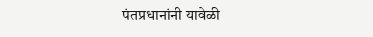पंतप्रधानांनी यावेळी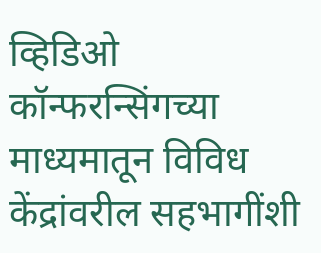व्हिडिओ कॉन्फरन्सिंगच्या माध्यमातून विविध केंद्रांवरील सहभागींशी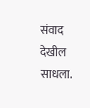संवाद देखील साधला.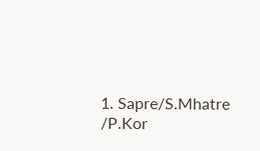1. Sapre/S.Mhatre /P.Kor